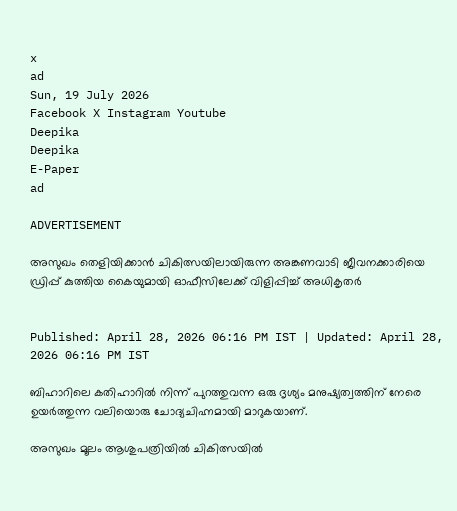x
ad
Sun, 19 July 2026
Facebook X Instagram Youtube
Deepika
Deepika
E-Paper
ad

ADVERTISEMENT

അസുഖം തെളിയിക്കാൻ ചികിത്സയിലായിരുന്ന അങ്കണവാടി ജീവനക്കാരിയെ ഡ്രിപ്പ് കുത്തിയ കൈയുമായി ഓഫീസിലേക്ക് വിളിപ്പിച്ച് അധികൃതർ


Published: April 28, 2026 06:16 PM IST | Updated: April 28, 2026 06:16 PM IST

ബിഹാറിലെ കതിഹാറിൽ നിന്ന് പുറത്തുവന്ന ഒരു ദൃശ്യം മനുഷ്യത്വത്തിന് നേരെ ഉയർത്തുന്ന വലിയൊരു ചോദ്യചിഹ്നമായി മാറുകയാണ്.

അസുഖം മൂലം ആശുപത്രിയിൽ ചികിത്സയിൽ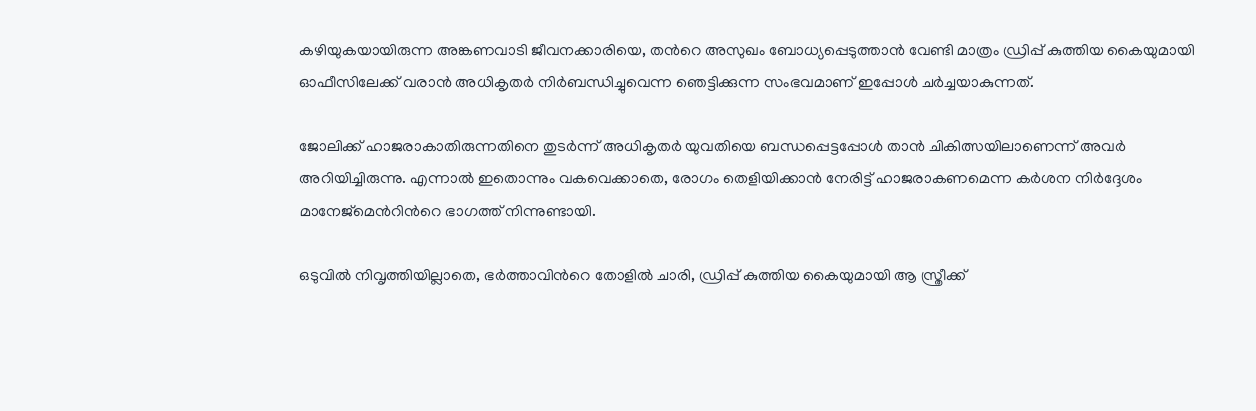കഴിയുകയായിരുന്ന അങ്കണവാടി ജീവനക്കാരിയെ, തന്‍റെ അസുഖം ബോധ്യപ്പെടുത്താൻ വേണ്ടി മാത്രം ഡ്രിപ്പ് കുത്തിയ കൈയുമായി ഓഫീസിലേക്ക് വരാൻ അധികൃതർ നിർബന്ധിച്ചുവെന്ന ഞെട്ടിക്കുന്ന സംഭവമാണ് ഇപ്പോൾ ചർച്ചയാകുന്നത്.

ജോലിക്ക് ഹാജരാകാതിരുന്നതിനെ തുടർന്ന് അധികൃതർ യുവതിയെ ബന്ധപ്പെട്ടപ്പോൾ താൻ ചികിത്സയിലാണെന്ന് അവർ അറിയിച്ചിരുന്നു. എന്നാൽ ഇതൊന്നും വകവെക്കാതെ, രോഗം തെളിയിക്കാൻ നേരിട്ട് ഹാജരാകണമെന്ന കർശന നിർദ്ദേശം മാനേജ്‌മെന്‍റിന്‍റെ ഭാഗത്ത് നിന്നുണ്ടായി.

ഒടുവിൽ നിവൃത്തിയില്ലാതെ, ഭർത്താവിന്‍റെ തോളിൽ ചാരി, ഡ്രിപ്പ് കുത്തിയ കൈയുമായി ആ സ്ത്രീക്ക്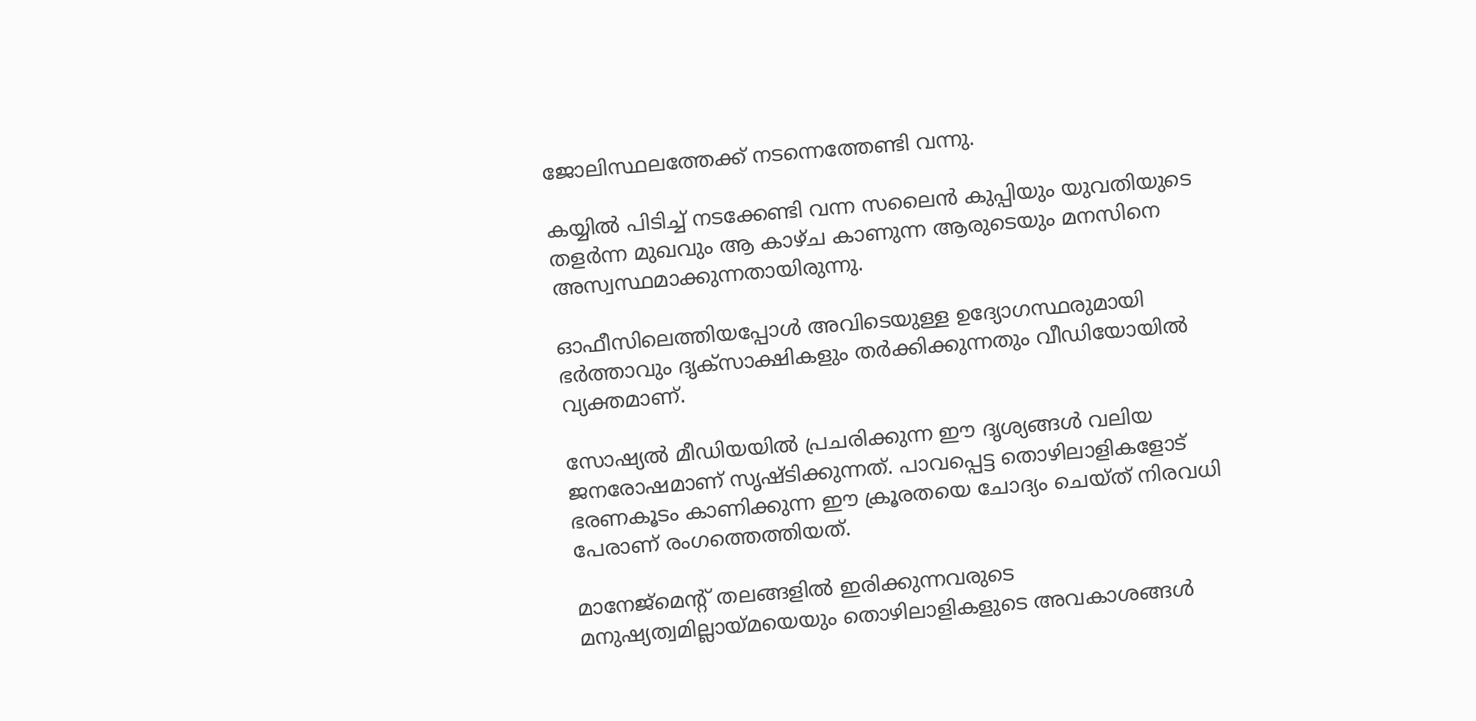ജോലിസ്ഥലത്തേക്ക് നടന്നെത്തേണ്ടി വന്നു.

കയ്യിൽ പിടിച്ച് നടക്കേണ്ടി വന്ന സലൈൻ കുപ്പിയും യുവതിയുടെ തളർന്ന മുഖവും ആ കാഴ്ച കാണുന്ന ആരുടെയും മനസിനെ അസ്വസ്ഥമാക്കുന്നതായിരുന്നു.

ഓഫീസിലെത്തിയപ്പോൾ അവിടെയുള്ള ഉദ്യോഗസ്ഥരുമായി ഭർത്താവും ദൃക്‌സാക്ഷികളും തർക്കിക്കുന്നതും വീഡിയോയിൽ വ്യക്തമാണ്.

സോഷ്യൽ മീഡിയയിൽ പ്രചരിക്കുന്ന ഈ ദൃശ്യങ്ങൾ വലിയ ജനരോഷമാണ് സൃഷ്ടിക്കുന്നത്. പാവപ്പെട്ട തൊഴിലാളികളോട് ഭരണകൂടം കാണിക്കുന്ന ഈ ക്രൂരതയെ ചോദ്യം ചെയ്ത് നിരവധി പേരാണ് രംഗത്തെത്തിയത്.

മാനേജ്‌മെന്‍റ് തലങ്ങളിൽ ഇരിക്കുന്നവരുടെ മനുഷ്യത്വമില്ലായ്മയെയും തൊഴിലാളികളുടെ അവകാശങ്ങൾ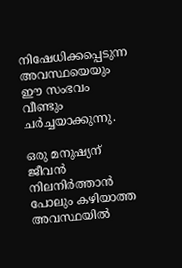നിഷേധിക്കപ്പെടുന്ന അവസ്ഥയെയും ഈ സംഭവം വീണ്ടും ചർച്ചയാക്കുന്നു.

ഒരു മനുഷ്യന് ജീവൻ നിലനിർത്താൻ പോലും കഴിയാത്ത അവസ്ഥയിൽ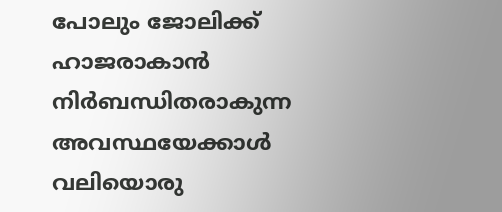പോലും ജോലിക്ക് ഹാജരാകാൻ നിർബന്ധിതരാകുന്ന അവസ്ഥയേക്കാൾ വലിയൊരു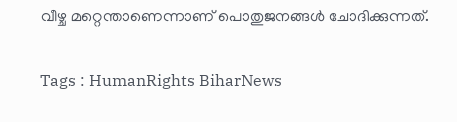വീഴ്ച മറ്റെന്താണെന്നാണ് പൊതുജനങ്ങൾ ചോദിക്കുന്നത്.

Tags : HumanRights BiharNews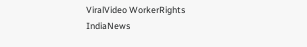ViralVideo WorkerRights IndiaNews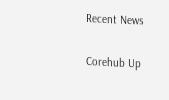Recent News

Corehub Up